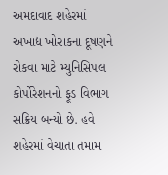અમદાવાદ શહેરમાં અખાદ્ય ખોરાકના દૂષણને રોકવા માટે મ્યુનિસિપલ કોર્પોરેશનનો ફૂડ વિભાગ સક્રિય બન્યો છે. હવે શહેરમાં વેચાતા તમામ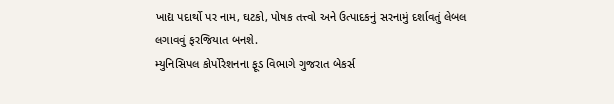ખાદ્ય પદાર્થો પર નામ, ઘટકો, પોષક તત્ત્વો અને ઉત્પાદકનું સરનામું દર્શાવતું લેબલ લગાવવું ફરજિયાત બનશે.
મ્યુનિસિપલ કોર્પોરેશનના ફૂડ વિભાગે ગુજરાત બેકર્સ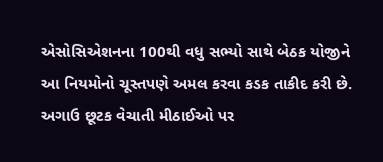એસોસિએશનના 100થી વધુ સભ્યો સાથે બેઠક યોજીને આ નિયમોનો ચૂસ્તપણે અમલ કરવા કડક તાકીદ કરી છે. અગાઉ છૂટક વેચાતી મીઠાઈઓ પર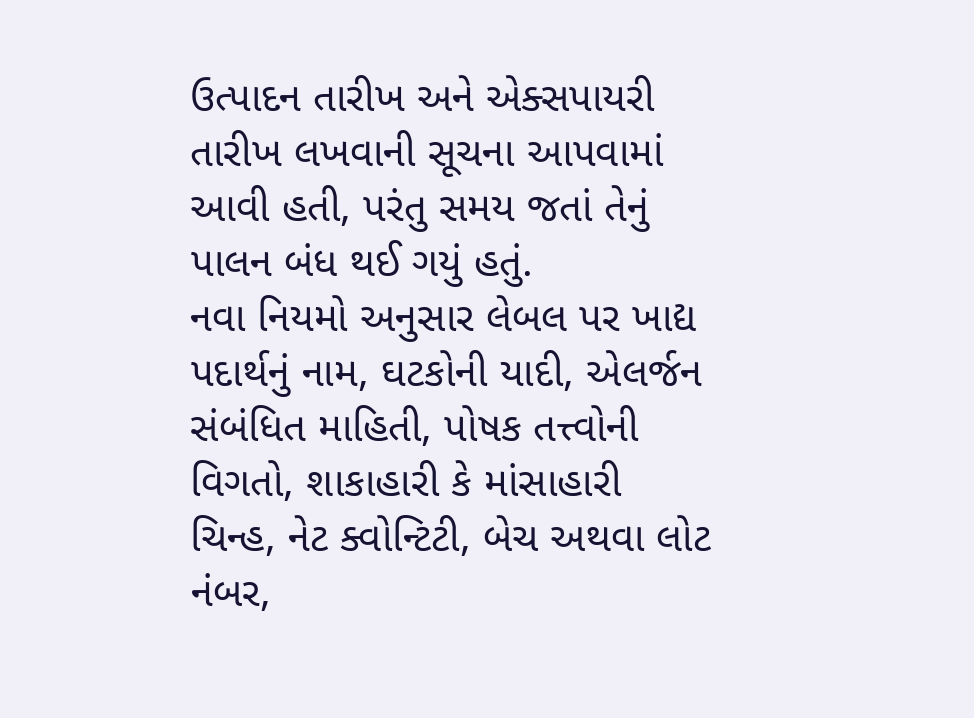ઉત્પાદન તારીખ અને એક્સપાયરી તારીખ લખવાની સૂચના આપવામાં આવી હતી, પરંતુ સમય જતાં તેનું પાલન બંધ થઈ ગયું હતું.
નવા નિયમો અનુસાર લેબલ પર ખાદ્ય પદાર્થનું નામ, ઘટકોની યાદી, એલર્જન સંબંધિત માહિતી, પોષક તત્ત્વોની વિગતો, શાકાહારી કે માંસાહારી ચિન્હ, નેટ ક્વોન્ટિટી, બેચ અથવા લોટ નંબર,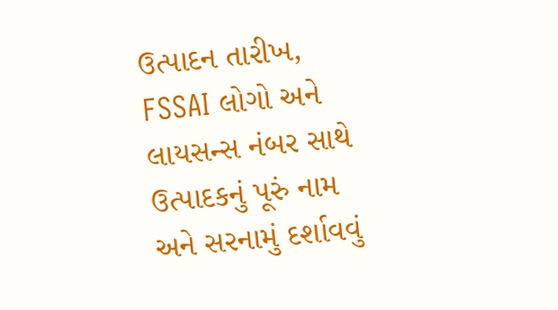ઉત્પાદન તારીખ, FSSAI લોગો અને લાયસન્સ નંબર સાથે ઉત્પાદકનું પૂરું નામ અને સરનામું દર્શાવવું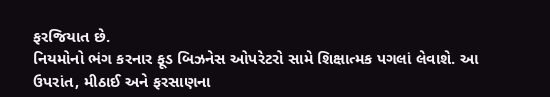ફરજિયાત છે.
નિયમોનો ભંગ કરનાર ફૂડ બિઝનેસ ઓપરેટરો સામે શિક્ષાત્મક પગલાં લેવાશે. આ ઉપરાંત, મીઠાઈ અને ફરસાણના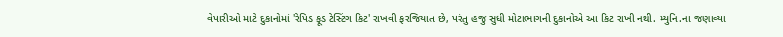વેપારીઓ માટે દુકાનોમાં 'રેપિડ ફૂડ ટેસ્ટિંગ કિટ' રાખવી ફરજિયાત છે, પરંતુ હજુ સુધી મોટાભાગની દુકાનોએ આ કિટ રાખી નથી. મ્યુનિ.ના જણાવ્યા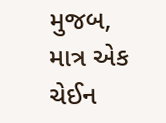મુજબ, માત્ર એક ચેઈન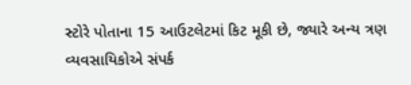સ્ટોરે પોતાના 15 આઉટલેટમાં કિટ મૂકી છે, જ્યારે અન્ય ત્રણ વ્યવસાયિકોએ સંપર્ક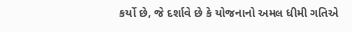કર્યો છે, જે દર્શાવે છે કે યોજનાનો અમલ ધીમી ગતિએ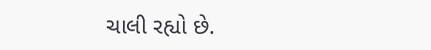ચાલી રહ્યો છે.